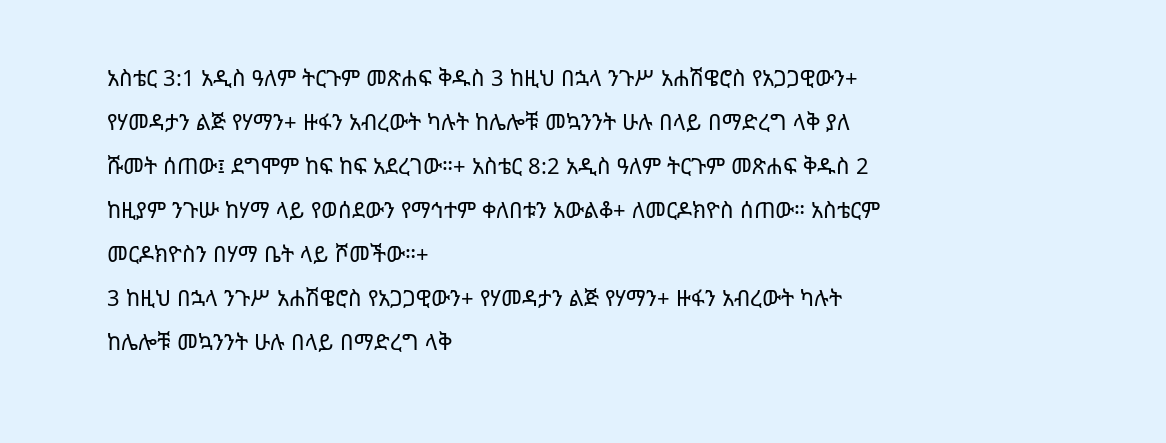አስቴር 3:1 አዲስ ዓለም ትርጉም መጽሐፍ ቅዱስ 3 ከዚህ በኋላ ንጉሥ አሐሽዌሮስ የአጋጋዊውን+ የሃመዳታን ልጅ የሃማን+ ዙፋን አብረውት ካሉት ከሌሎቹ መኳንንት ሁሉ በላይ በማድረግ ላቅ ያለ ሹመት ሰጠው፤ ደግሞም ከፍ ከፍ አደረገው።+ አስቴር 8:2 አዲስ ዓለም ትርጉም መጽሐፍ ቅዱስ 2 ከዚያም ንጉሡ ከሃማ ላይ የወሰደውን የማኅተም ቀለበቱን አውልቆ+ ለመርዶክዮስ ሰጠው። አስቴርም መርዶክዮስን በሃማ ቤት ላይ ሾመችው።+
3 ከዚህ በኋላ ንጉሥ አሐሽዌሮስ የአጋጋዊውን+ የሃመዳታን ልጅ የሃማን+ ዙፋን አብረውት ካሉት ከሌሎቹ መኳንንት ሁሉ በላይ በማድረግ ላቅ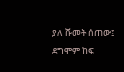ያለ ሹመት ሰጠው፤ ደግሞም ከፍ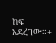ከፍ አደረገው።+